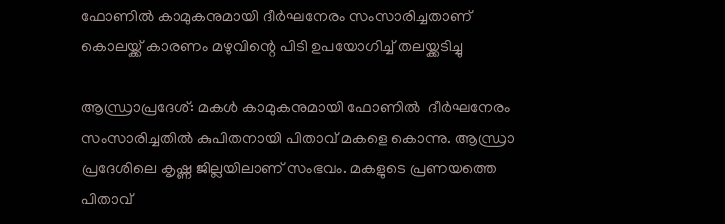ഫോണിൽ കാമുകനുമായി ദീർഘനേരം സംസാരിച്ചതാണ് കൊലയ്ക്ക് കാരണം മഴുവിന്റെ പിടി ഉപയോഗിച്ച് തലയ്ക്കടിച്ചു

ആന്ധ്രാപ്രദേശ്: മകൾ കാമുകനുമായി ഫോണിൽ  ദീർഘനേരം സംസാരിച്ചതിൽ കുപിതനായി പിതാവ് മകളെ കൊന്നു. ആന്ധ്രാ പ്രദേശിലെ കൃഷ്ണ ജില്ലയിലാണ് സംഭവം. മകളുടെ പ്രണയത്തെ പിതാവ്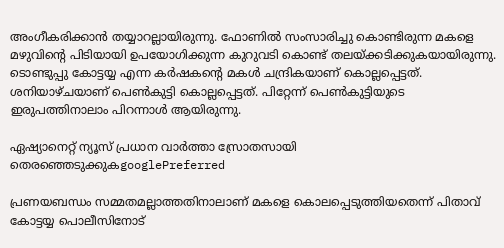അംഗീകരിക്കാൻ‌ തയ്യാറല്ലായിരുന്നു. ഫോണിൽ സംസാരിച്ചു കൊണ്ടിരുന്ന മകളെ മഴുവിന്റെ പിടിയായി ഉപയോഗിക്കുന്ന കുറുവടി കൊണ്ട് തലയ്ക്കടിക്കുകയായിരുന്നു. ടൊണ്ടുപ്പു കോട്ടയ്യ എന്ന കർഷകന്റെ മകൾ ചന്ദ്രികയാണ് കൊല്ലപ്പെട്ടത്. ശനിയാഴ്ചയാണ് പെൺകുട്ടി കൊല്ലപ്പെട്ടത്. പിറ്റേന്ന് പെൺകുട്ടിയുടെ ഇരുപത്തിനാലാം പിറന്നാൾ ആയിരുന്നു.

ഏഷ്യാനെറ്റ് ന്യൂസ് പ്രധാന വാർത്താ സ്രോതസായി തെരഞ്ഞെടുക്കുകgooglePreferred

പ്രണയബന്ധം സമ്മതമല്ലാത്തതിനാലാണ് മകളെ കൊലപ്പെടുത്തിയതെന്ന് പിതാവ് കോട്ടയ്യ പൊലീസിനോട്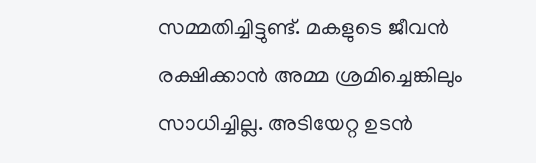സമ്മതിച്ചിട്ടുണ്ട്. മകളുടെ ജീവൻ രക്ഷിക്കാൻ അമ്മ ശ്രമിച്ചെങ്കിലും സാധിച്ചില്ല. അടിയേറ്റ ഉടൻ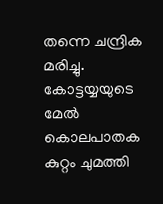തന്നെ ചന്ദ്രിക മരിച്ചു. കോട്ടയ്യയുടെ മേൽ കൊലപാതക കുറ്റം ചുമത്തി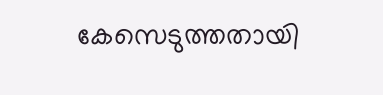കേസെടുത്തതായി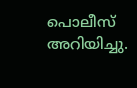പൊലീസ് അറിയിച്ചു.